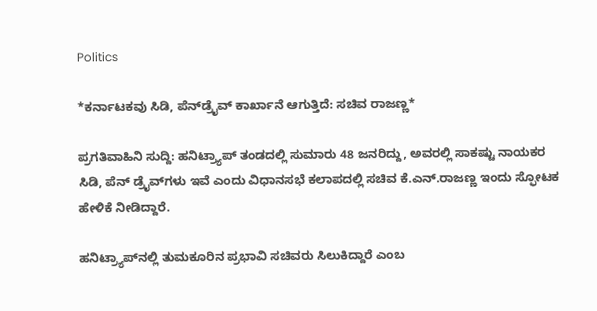Politics

*ಕರ್ನಾಟಕವು ಸಿಡಿ, ಪೆನ್‌ಡ್ರೈವ್ ಕಾರ್ಖಾನೆ ಆಗುತ್ತಿದೆ: ಸಚಿವ ರಾಜಣ್ಣ*

ಪ್ರಗತಿವಾಹಿನಿ ಸುದ್ದಿ: ಹನಿಟ್ರ್ಯಾಪ್ ತಂಡದಲ್ಲಿ ಸುಮಾರು 48 ಜನರಿದ್ದು, ಅವರಲ್ಲಿ ಸಾಕಷ್ಟು ನಾಯಕರ ಸಿಡಿ, ಪೆನ್ ಡ್ರೈವ್‌ಗಳು ಇವೆ ಎಂದು ವಿಧಾನಸಭೆ ಕಲಾಪದಲ್ಲಿ ಸಚಿವ ಕೆ.ಎನ್.ರಾಜಣ್ಣ ಇಂದು ಸ್ಫೋಟಕ ಹೇಳಿಕೆ ನೀಡಿದ್ದಾರೆ.

ಹನಿಟ್ರ್ಯಾಪ್‌ನಲ್ಲಿ ತುಮಕೂರಿನ ಪ್ರಭಾವಿ ಸಚಿವರು ಸಿಲುಕಿದ್ದಾರೆ ಎಂಬ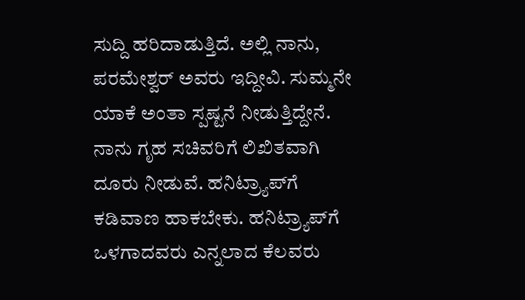ಸುದ್ದಿ ಹರಿದಾಡುತ್ತಿದೆ. ಅಲ್ಲಿ ನಾನು, ಪರಮೇಶ್ವರ್ ಅವರು ಇದ್ದೀವಿ. ಸುಮ್ಮನೇ ಯಾಕೆ ಅಂತಾ ಸ್ಪಷ್ಟನೆ ನೀಡುತ್ತಿದ್ದೇನೆ. ನಾನು ಗೃಹ ಸಚಿವರಿಗೆ ಲಿಖಿತವಾಗಿ ದೂರು ನೀಡುವೆ. ಹನಿಟ್ರ್ಯಾಪ್‌ಗೆ ಕಡಿವಾಣ ಹಾಕಬೇಕು. ಹನಿಟ್ರ್ಯಾಪ್‌ಗೆ ಒಳಗಾದವರು ಎನ್ನಲಾದ ಕೆಲವರು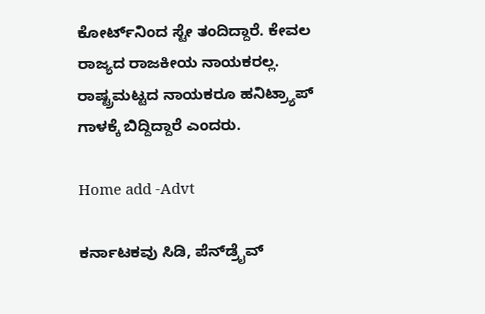ಕೋರ್ಟ್‌ನಿಂದ ಸ್ಟೇ ತಂದಿದ್ದಾರೆ. ಕೇವಲ ರಾಜ್ಯದ ರಾಜಕೀಯ ನಾಯಕರಲ್ಲ. ರಾಷ್ಟ್ರಮಟ್ಟದ ನಾಯಕರೂ ಹನಿಟ್ರ್ಯಾಪ್ ಗಾಳಕ್ಕೆ ಬಿದ್ದಿದ್ದಾರೆ ಎಂದರು.

Home add -Advt

ಕರ್ನಾಟಕವು ಸಿಡಿ, ಪೆನ್‌ಡ್ರೈವ್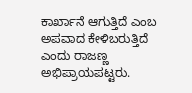ಕಾರ್ಖಾನೆ ಆಗುತ್ತಿದೆ ಎಂಬ ಅಪವಾದ ಕೇಳಿಬರುತ್ತಿದೆ ಎಂದು ರಾಜಣ್ಣ ಅಭಿಪ್ರಾಯಪಟ್ಟರು.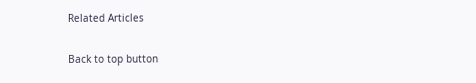Related Articles

Back to top button